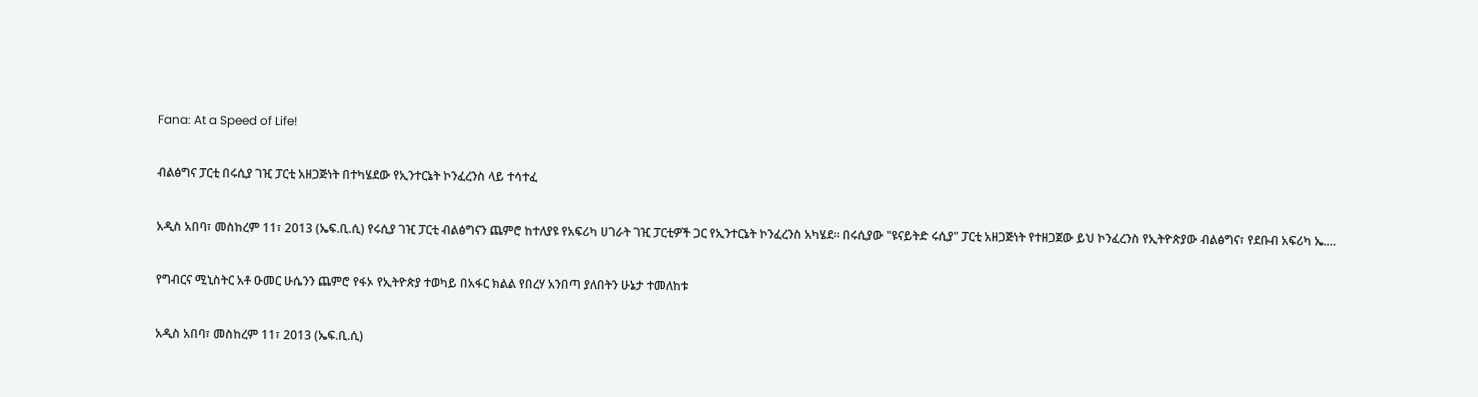Fana: At a Speed of Life!

ብልፅግና ፓርቲ በሩሲያ ገዢ ፓርቲ አዘጋጅነት በተካሄደው የኢንተርኔት ኮንፈረንስ ላይ ተሳተፈ

አዲስ አበባ፣ መስከረም 11፣ 2013 (ኤፍ.ቢ.ሲ) የሩሲያ ገዢ ፓርቲ ብልፅግናን ጨምሮ ከተለያዩ የአፍሪካ ሀገራት ገዢ ፓርቲዎች ጋር የኢንተርኔት ኮንፈረንስ አካሄደ። በሩሲያው "ዩናይትድ ሩሲያ" ፓርቲ አዘጋጅነት የተዘጋጀው ይህ ኮንፈረንስ የኢትዮጵያው ብልፅግና፣ የደቡብ አፍሪካ ኤ.…

የግብርና ሚኒስትር አቶ ዑመር ሁሴንን ጨምሮ የፋኦ የኢትዮጵያ ተወካይ በአፋር ክልል የበረሃ አንበጣ ያለበትን ሁኔታ ተመለከቱ

አዲስ አበባ፣ መስከረም 11፣ 2013 (ኤፍ.ቢ.ሲ)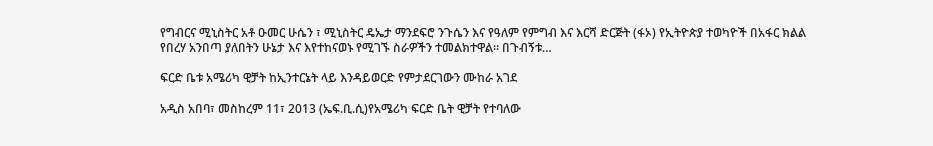የግብርና ሚኒስትር አቶ ዑመር ሁሴን ፣ ሚኒስትር ዴኤታ ማንደፍሮ ንጉሴን እና የዓለም የምግብ እና እርሻ ድርጅት (ፋኦ) የኢትዮጵያ ተወካዮች በአፋር ክልል የበረሃ አንበጣ ያለበትን ሁኔታ እና እየተከናወኑ የሚገኙ ስራዎችን ተመልክተዋል። በጉብኝቱ…

ፍርድ ቤቱ አሜሪካ ዊቻት ከኢንተርኔት ላይ እንዳይወርድ የምታደርገውን ሙከራ አገደ

አዲስ አበባ፣ መስከረም 11፣ 2013 (ኤፍ.ቢ.ሲ)የአሜሪካ ፍርድ ቤት ዊቻት የተባለው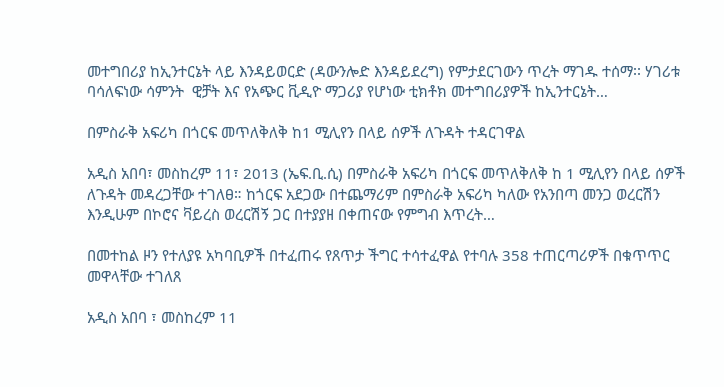መተግበሪያ ከኢንተርኔት ላይ እንዳይወርድ (ዳውንሎድ እንዳይደረግ) የምታደርገውን ጥረት ማገዱ ተሰማ፡፡ ሃገሪቱ ባሳለፍነው ሳምንት  ዊቻት እና የአጭር ቪዲዮ ማጋሪያ የሆነው ቲክቶክ መተግበሪያዎች ከኢንተርኔት…

በምስራቅ አፍሪካ በጎርፍ መጥለቅለቅ ከ1 ሚሊየን በላይ ሰዎች ለጉዳት ተዳርገዋል

አዲስ አበባ፣ መስከረም 11፣ 2013 (ኤፍ.ቢ.ሲ) በምስራቅ አፍሪካ በጎርፍ መጥለቅለቅ ከ 1 ሚሊየን በላይ ሰዎች ለጉዳት መዳረጋቸው ተገለፀ። ከጎርፍ አደጋው በተጨማሪም በምስራቅ አፍሪካ ካለው የአንበጣ መንጋ ወረርሽን እንዲሁም በኮሮና ቫይረስ ወረርሽኝ ጋር በተያያዘ በቀጠናው የምግብ እጥረት…

በመተከል ዞን የተለያዩ አካባቢዎች በተፈጠሩ የጸጥታ ችግር ተሳተፈዋል የተባሉ 358 ተጠርጣሪዎች በቁጥጥር መዋላቸው ተገለጸ

አዲስ አበባ ፣ መስከረም 11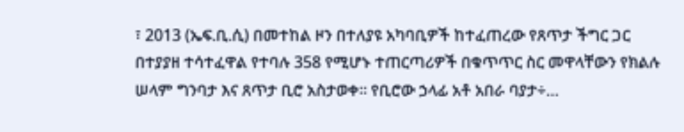፣ 2013 (ኤፍ.ቢ.ሲ) በመተከል ዞን በተለያዩ አካባቢዎች ከተፈጠረው የጸጥታ ችግር ጋር በተያያዘ ተሳተፈዋል የተባሉ 358 የሚሆኑ ተጠርጣሪዎች በቁጥጥር ስር መዋላቸውን የክልሉ ሠላም ግንባታ እና ጸጥታ ቢሮ አስታወቀ። የቢሮው ኃላፊ አቶ አበራ ባያታ÷…